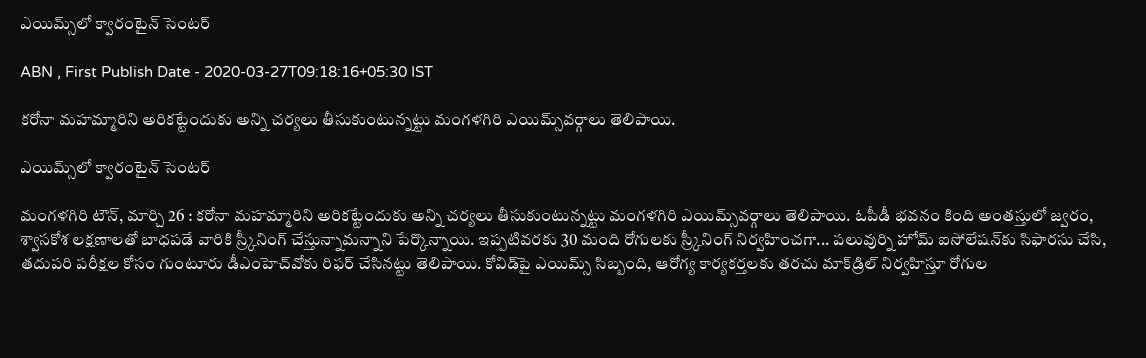ఎయిమ్స్‌లో క్వారంటైన్‌ సెంటర్‌

ABN , First Publish Date - 2020-03-27T09:18:16+05:30 IST

కరోనా మహమ్మారిని అరికట్టేందుకు అన్ని చర్యలు తీసుకుంటున్నట్టు మంగళగిరి ఎయిమ్స్‌వర్గాలు తెలిపాయి.

ఎయిమ్స్‌లో క్వారంటైన్‌ సెంటర్‌

మంగళగిరి టౌన్‌, మార్చి 26 : కరోనా మహమ్మారిని అరికట్టేందుకు అన్ని చర్యలు తీసుకుంటున్నట్టు మంగళగిరి ఎయిమ్స్‌వర్గాలు తెలిపాయి. ఓపీడీ భవనం కింది అంతస్తులో జ్వరం, శ్వాసకోశ లక్షణాలతో బాధపడే వారికి స్ర్కీనింగ్‌ చేస్తున్నామన్నాని పేర్కొన్నాయి. ఇప్పటివరకు 30 మంది రోగులకు స్ర్కీనింగ్‌ నిర్వహించగా... పలువుర్ని హోమ్‌ ఐసోలేషన్‌కు సిఫారసు చేసి, తదుపరి పరీక్షల కోసం గుంటూరు డీఎంహెచ్‌వోకు రిఫర్‌ చేసినట్టు తెలిపాయి. కోవిడ్‌పై ఎయిమ్స్‌ సిబ్బంది, ఆరోగ్య కార్యకర్తలకు తరచు మాక్‌డ్రిల్‌ నిర్వహిస్తూ రోగుల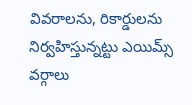వివరాలను, రికార్డులను నిర్వహిస్తున్నట్టు ఎయిమ్స్‌ వర్గాలు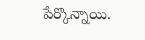పేర్కొన్నాయి.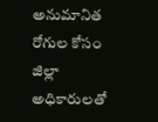అనుమానిత రోగుల కోసం జిల్లా అధికారులతో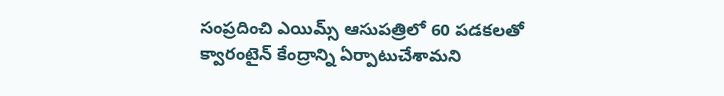సంప్రదించి ఎయిమ్స్‌ ఆసుపత్రిలో 60 పడకలతో క్వారంటైన్‌ కేంద్రాన్ని ఏర్పాటుచేశామని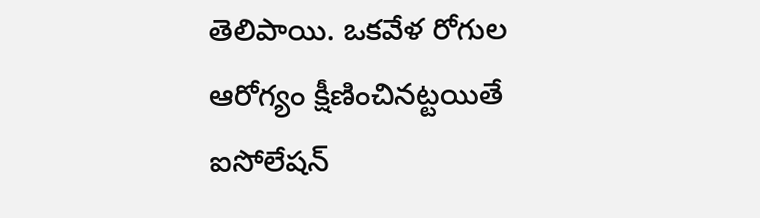తెలిపాయి. ఒకవేళ రోగుల ఆరోగ్యం క్షీణించినట్టయితే ఐసోలేషన్‌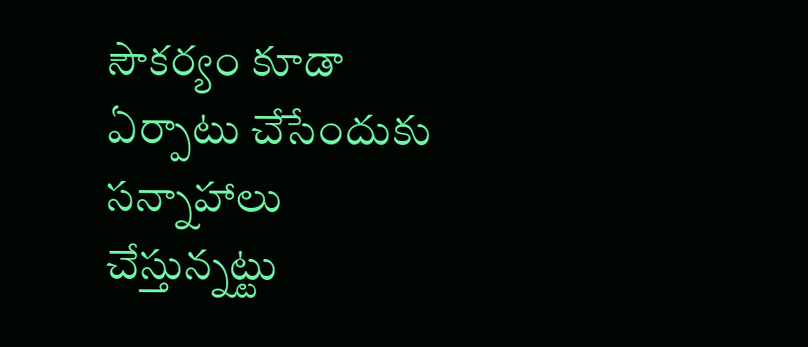సౌకర్యం కూడా ఏర్పాటు చేసేందుకు సన్నాహాలు చేస్తున్నట్టు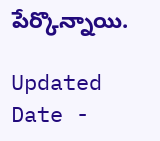పేర్కొన్నాయి.

Updated Date -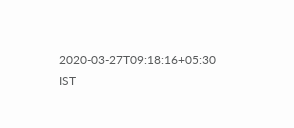2020-03-27T09:18:16+05:30 IST